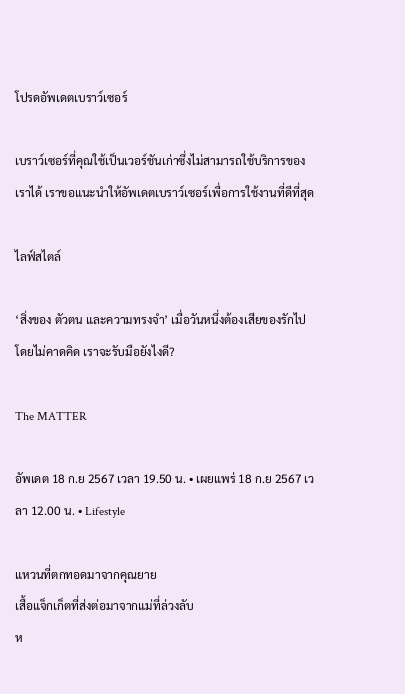โปรดอัพเดตเบราว์เซอร์

เบราว์เซอร์ที่คุณใช้เป็นเวอร์ชันเก่าซึ่งไม่สามารถใช้บริการของเราได้ เราขอแนะนำให้อัพเดตเบราว์เซอร์เพื่อการใช้งานที่ดีที่สุด

ไลฟ์สไตล์

‘สิ่งของ ตัวตน และความทรงจำ’ เมื่อวันหนึ่งต้องเสียของรักไปโดยไม่คาดคิด เราจะรับมือยังไงดี?

The MATTER

อัพเดต 18 ก.ย 2567 เวลา 19.50 น. • เผยแพร่ 18 ก.ย 2567 เวลา 12.00 น. • Lifestyle

แหวนที่ตกทอดมาจากคุณยาย
เสื้อแจ็กเก็ตที่ส่งต่อมาจากแม่ที่ล่วงลับ
ห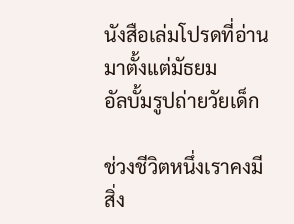นังสือเล่มโปรดที่อ่านมาตั้งแต่มัธยม
อัลบั้มรูปถ่ายวัยเด็ก

ช่วงชีวิตหนึ่งเราคงมีสิ่ง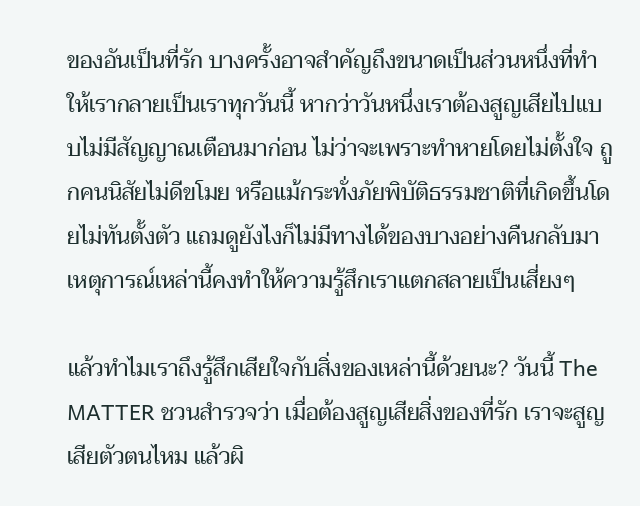ของอันเป็นที่รัก บางครั้งอาจสำคัญถึงขนาดเป็นส่วนหนึ่งที่ทำให้เรากลายเป็นเราทุกวันนี้ หากว่าวันหนึ่งเราต้องสูญเสียไปแบบไม่มีสัญญาณเตือนมาก่อน ไม่ว่าจะเพราะทำหายโดยไม่ตั้งใจ ถูกคนนิสัยไม่ดีขโมย หรือแม้กระทั่งภัยพิบัติธรรมชาติที่เกิดขึ้นโดยไม่ทันตั้งตัว แถมดูยังไงก็ไม่มีทางได้ของบางอย่างคืนกลับมา เหตุการณ์เหล่านี้คงทำให้ความรู้สึกเราแตกสลายเป็นเสี่ยงๆ

แล้วทำไมเราถึงรู้สึกเสียใจกับสิ่งของเหล่านี้ด้วยนะ? วันนี้ The MATTER ชวนสำรวจว่า เมื่อต้องสูญเสียสิ่งของที่รัก เราจะสูญเสียตัวตนไหม แล้วผิ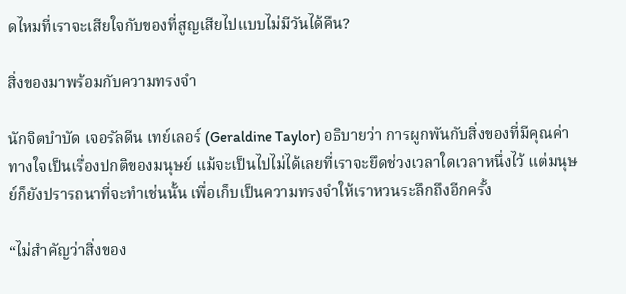ดไหมที่เราจะเสียใจกับของที่สูญเสียไปแบบไม่มีวันได้คืน?

สิ่งของมาพร้อมกับความทรงจำ

นักจิตบำบัด เจอรัลดีน เทย์เลอร์ (Geraldine Taylor) อธิบายว่า การผูกพันกับสิ่งของที่มีคุณค่าทางใจเป็นเรื่องปกติของมนุษย์ แม้จะเป็นไปไม่ได้เลยที่เราจะยึดช่วงเวลาใดเวลาหนึ่งไว้ แต่มนุษย์ก็ยังปรารถนาที่จะทำเช่นนั้น เพื่อเก็บเป็นความทรงจำให้เราหวนระลึกถึงอีกครั้ง

“ไม่สำคัญว่าสิ่งของ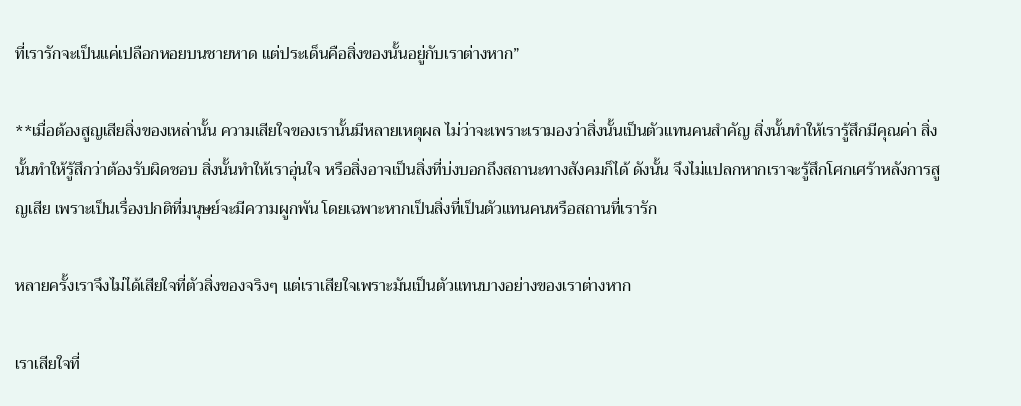ที่เรารักจะเป็นแค่เปลือกหอยบนชายหาด แต่ประเด็นคือสิ่งของนั้นอยู่กับเราต่างหาก”

**เมื่อต้องสูญเสียสิ่งของเหล่านั้น ความเสียใจของเรานั้นมีหลายเหตุผล ไม่ว่าจะเพราะเรามองว่าสิ่งนั้นเป็นตัวแทนคนสำคัญ สิ่งนั้นทำให้เรารู้สึกมีคุณค่า สิ่งนั้นทำให้รู้สึกว่าต้องรับผิดชอบ สิ่งนั้นทำให้เราอุ่นใจ หรือสิ่งอาจเป็นสิ่งที่บ่งบอกถึงสถานะทางสังคมก็ได้ ดังนั้น จึงไม่แปลกหากเราจะรู้สึกโศกเศร้าหลังการสูญเสีย เพราะเป็นเรื่องปกติที่มนุษย์จะมีความผูกพัน โดยเฉพาะหากเป็นสิ่งที่เป็นตัวแทนคนหรือสถานที่เรารัก

หลายครั้งเราจึงไม่ได้เสียใจที่ตัวสิ่งของจริงๆ แต่เราเสียใจเพราะมันเป็นตัวแทนบางอย่างของเราต่างหาก

เราเสียใจที่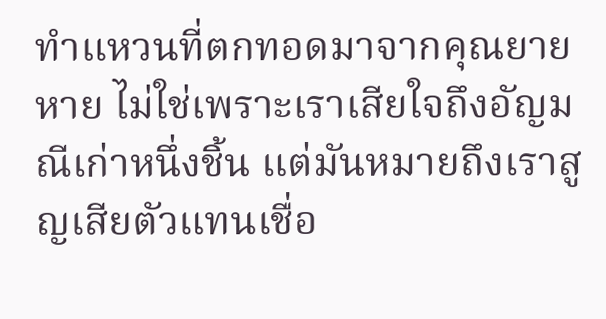ทำแหวนที่ตกทอดมาจากคุณยายหาย ไม่ใช่เพราะเราเสียใจถึงอัญมณีเก่าหนึ่งชิ้น แต่มันหมายถึงเราสูญเสียตัวแทนเชื่อ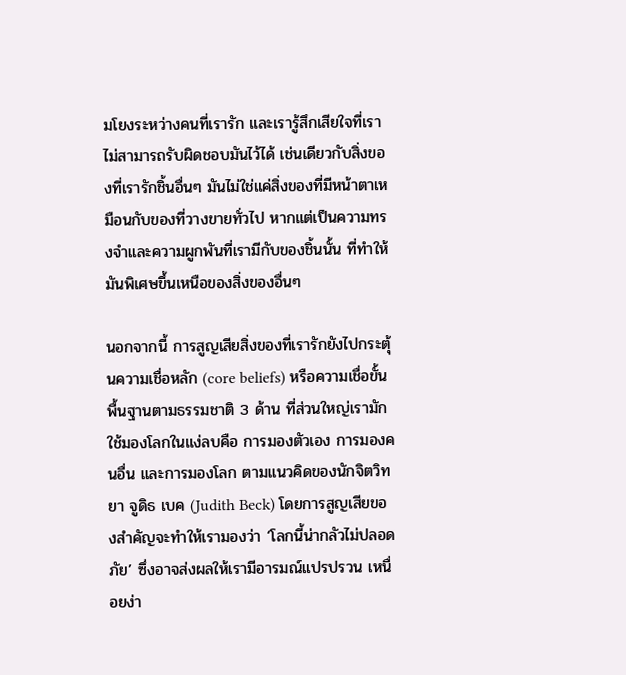มโยงระหว่างคนที่เรารัก และเรารู้สึกเสียใจที่เราไม่สามารถรับผิดชอบมันไว้ได้ เช่นเดียวกับสิ่งของที่เรารักชิ้นอื่นๆ มันไม่ใช่แค่สิ่งของที่มีหน้าตาเหมือนกับของที่วางขายทั่วไป หากแต่เป็นความทรงจำและความผูกพันที่เรามีกับของชิ้นนั้น ที่ทำให้มันพิเศษขึ้นเหนือของสิ่งของอื่นๆ

นอกจากนี้ การสูญเสียสิ่งของที่เรารักยังไปกระตุ้นความเชื่อหลัก (core beliefs) หรือความเชื่อขั้นพื้นฐานตามธรรมชาติ 3 ด้าน ที่ส่วนใหญ่เรามักใช้มองโลกในแง่ลบคือ การมองตัวเอง การมองคนอื่น และการมองโลก ตามแนวคิดของนักจิตวิทยา จูดิธ เบค (Judith Beck) โดยการสูญเสียของสำคัญจะทำให้เรามองว่า ‘โลกนี้น่ากลัวไม่ปลอดภัย’ ซึ่งอาจส่งผลให้เรามีอารมณ์แปรปรวน เหนื่อยง่า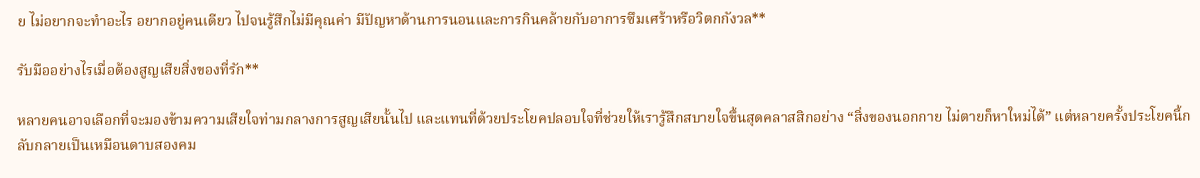ย ไม่อยากจะทำอะไร อยากอยู่คนเดียว ไปจนรู้สึกไม่มีคุณค่า มีปัญหาด้านการนอนและการกินคล้ายกับอาการซึมเศร้าหรือวิตกกังวล**

รับมืออย่างไรเมื่อต้องสูญเสียสิ่งของที่รัก**

หลายคนอาจเลือกที่จะมองข้ามความเสียใจท่ามกลางการสูญเสียนั้นไป และแทนที่ด้วยประโยคปลอบใจที่ช่วยให้เรารู้สึกสบายใจขึ้นสุดคลาสสิกอย่าง “สิ่งของนอกกาย ไม่ตายก็หาใหม่ได้” แต่หลายครั้งประโยคนี้กลับกลายเป็นเหมือนดาบสองคม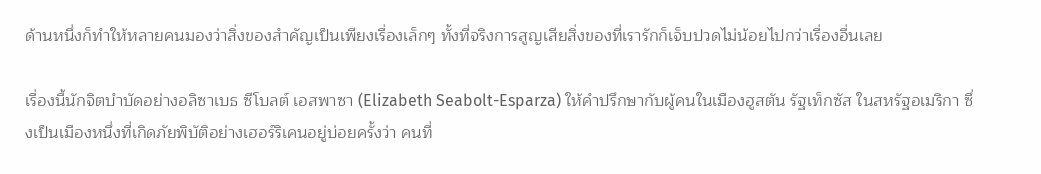ด้านหนึ่งก็ทำให้หลายคนมองว่าสิ่งของสำคัญเป็นเพียงเรื่องเล็กๆ ทั้งที่จริงการสูญเสียสิ่งของที่เรารักก็เจ็บปวดไม่น้อยไปกว่าเรื่องอื่นเลย

เรื่องนี้นักจิตบำบัดอย่างอลิซาเบธ ซีโบลต์ เอสพาซา (Elizabeth Seabolt-Esparza) ให้คำปรึกษากับผู้คนในเมืองฮูสตัน รัฐเท็กซัส ในสหรัฐอเมริกา ซึ่งเป็นเมืองหนึ่งที่เกิดภัยพิบัติอย่างเฮอร์ริเคนอยู่บ่อยครั้งว่า คนที่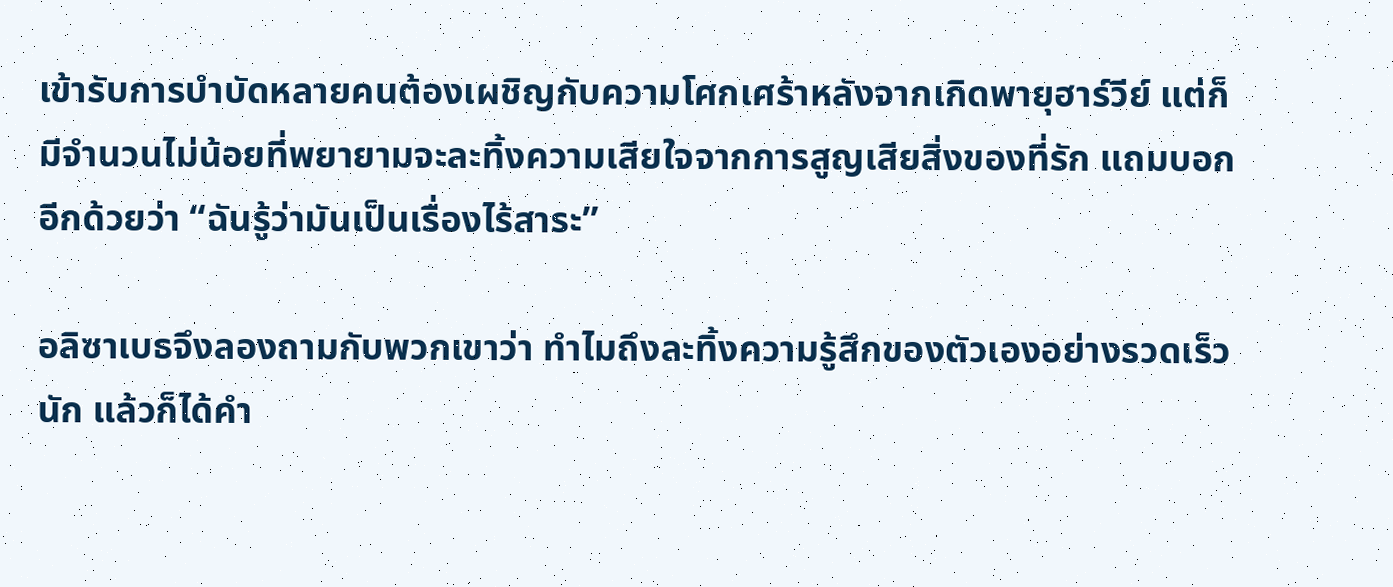เข้ารับการบำบัดหลายคนต้องเผชิญกับความโศกเศร้าหลังจากเกิดพายุฮาร์วีย์ แต่ก็มีจำนวนไม่น้อยที่พยายามจะละทิ้งความเสียใจจากการสูญเสียสิ่งของที่รัก แถมบอกอีกด้วยว่า “ฉันรู้ว่ามันเป็นเรื่องไร้สาระ”

อลิซาเบธจึงลองถามกับพวกเขาว่า ทำไมถึงละทิ้งความรู้สึกของตัวเองอย่างรวดเร็วนัก แล้วก็ได้คำ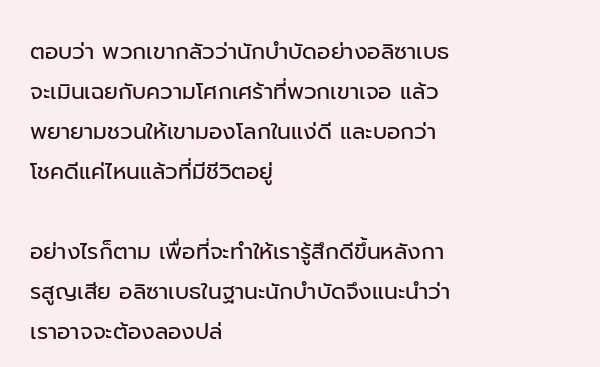ตอบว่า พวกเขากลัวว่านักบำบัดอย่างอลิซาเบธจะเมินเฉยกับความโศกเศร้าที่พวกเขาเจอ แล้วพยายามชวนให้เขามองโลกในแง่ดี และบอกว่าโชคดีแค่ไหนแล้วที่มีชีวิตอยู่

อย่างไรก็ตาม เพื่อที่จะทำให้เรารู้สึกดีขึ้นหลังการสูญเสีย อลิซาเบธในฐานะนักบำบัดจึงแนะนำว่า เราอาจจะต้องลองปล่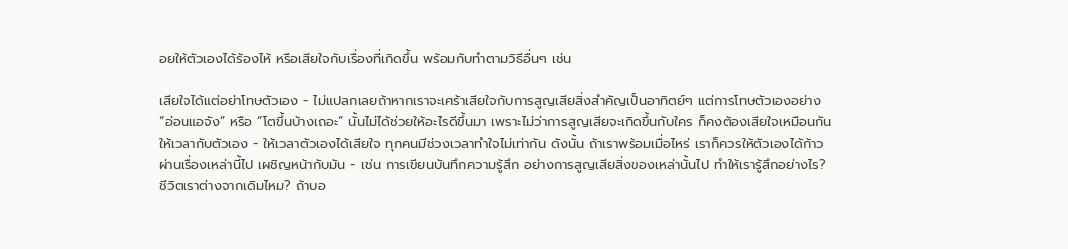อยให้ตัวเองได้ร้องไห้ หรือเสียใจกับเรื่องที่เกิดขึ้น พร้อมกับทำตามวิธีอื่นๆ เช่น

เสียใจได้แต่อย่าโทษตัวเอง - ไม่แปลกเลยถ้าหากเราจะเศร้าเสียใจกับการสูญเสียสิ่งสำคัญเป็นอาทิตย์ๆ แต่การโทษตัวเองอย่าง “อ่อนแอจัง” หรือ “โตขึ้นบ้างเถอะ” นั้นไม่ได้ช่วยให้อะไรดีขึ้นมา เพราะไม่ว่าการสูญเสียจะเกิดขึ้นกับใคร ก็คงต้องเสียใจเหมือนกัน ให้เวลากับตัวเอง - ให้เวลาตัวเองได้เสียใจ ทุกคนมีช่วงเวลาทำใจไม่เท่ากัน ดังนั้น ถ้าเราพร้อมเมื่อไหร่ เราก็ควรให้ตัวเองได้ก้าวผ่านเรื่องเหล่านี้ไป เผชิญหน้ากับมัน - เช่น การเขียนบันทึกความรู้สึก อย่างการสูญเสียสิ่งของเหล่านั้นไป ทำให้เรารู้สึกอย่างไร? ชีวิตเราต่างจากเดิมไหม? ถ้าบอ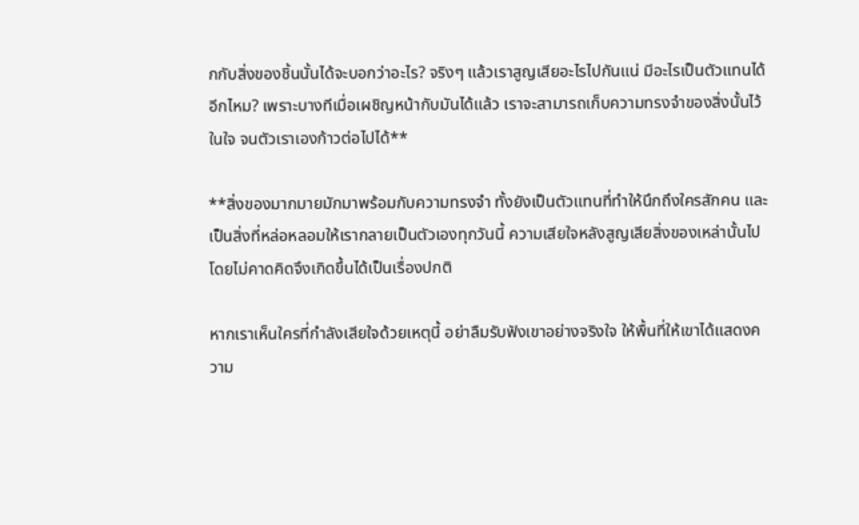กกับสิ่งของชิ้นนั้นได้จะบอกว่าอะไร? จริงๆ แล้วเราสูญเสียอะไรไปกันแน่ มีอะไรเป็นตัวแทนได้อีกไหม? เพราะบางทีเมื่อเผชิญหน้ากับมันได้แล้ว เราจะสามารถเก็บความทรงจำของสิ่งนั้นไว้ในใจ จนตัวเราเองก้าวต่อไปได้**

**สิ่งของมากมายมักมาพร้อมกับความทรงจำ ทั้งยังเป็นตัวแทนที่ทำให้นึกถึงใครสักคน และเป็นสิ่งที่หล่อหลอมให้เรากลายเป็นตัวเองทุกวันนี้ ความเสียใจหลังสูญเสียสิ่งของเหล่านั้นไปโดยไม่คาดคิดจึงเกิดขึ้นได้เป็นเรื่องปกติ

หากเราเห็นใครที่กำลังเสียใจด้วยเหตุนี้ อย่าลืมรับฟังเขาอย่างจริงใจ ให้พื้นที่ให้เขาได้แสดงความ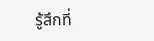รู้สึกที่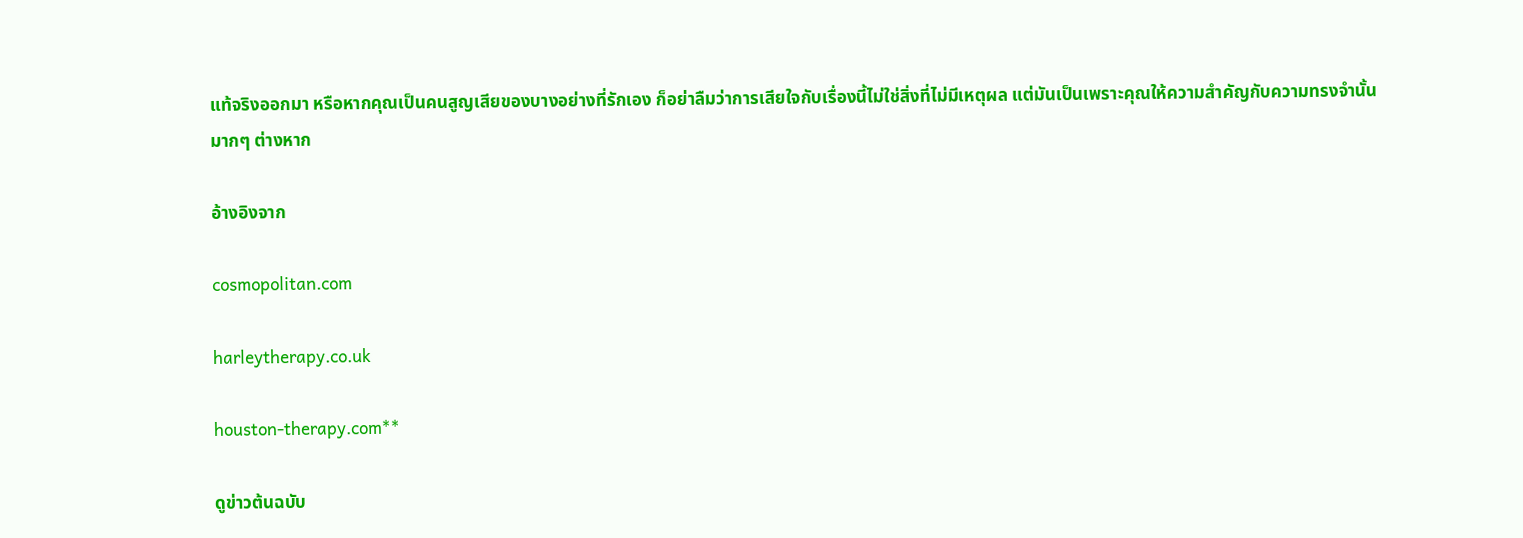แท้จริงออกมา หรือหากคุณเป็นคนสูญเสียของบางอย่างที่รักเอง ก็อย่าลืมว่าการเสียใจกับเรื่องนี้ไม่ใช่สิ่งที่ไม่มีเหตุผล แต่มันเป็นเพราะคุณให้ความสำคัญกับความทรงจำนั้นมากๆ ต่างหาก

อ้างอิงจาก

cosmopolitan.com

harleytherapy.co.uk

houston-therapy.com**

ดูข่าวต้นฉบับ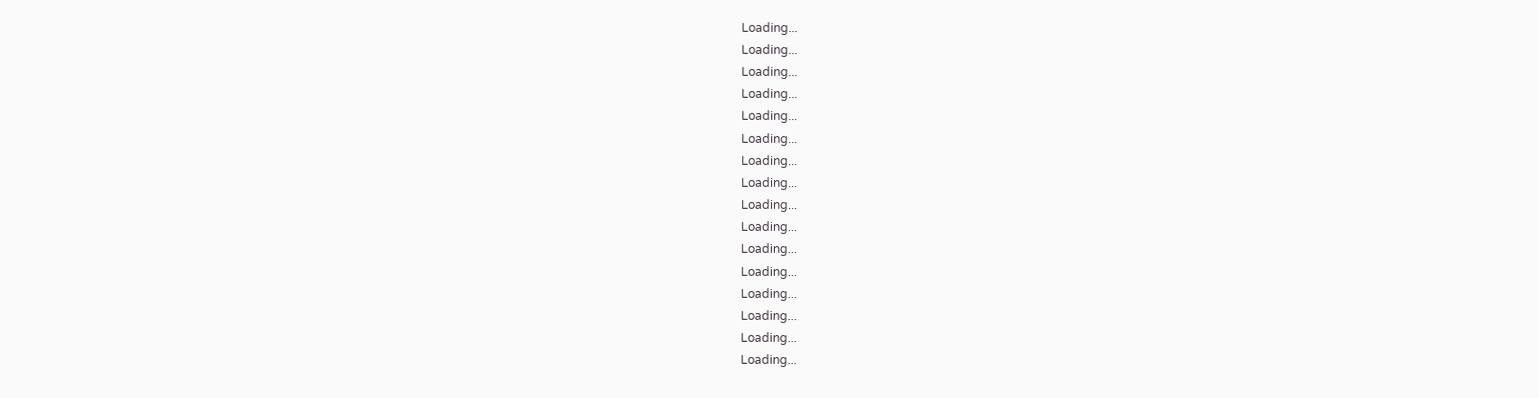Loading...
Loading...
Loading...
Loading...
Loading...
Loading...
Loading...
Loading...
Loading...
Loading...
Loading...
Loading...
Loading...
Loading...
Loading...
Loading...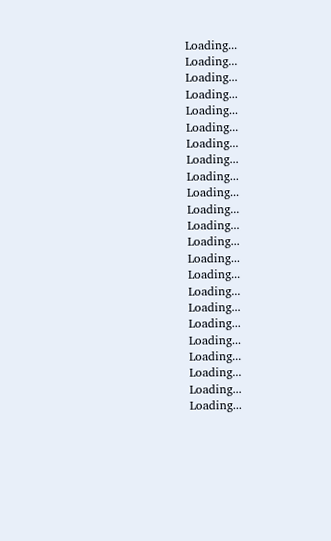Loading...
Loading...
Loading...
Loading...
Loading...
Loading...
Loading...
Loading...
Loading...
Loading...
Loading...
Loading...
Loading...
Loading...
Loading...
Loading...
Loading...
Loading...
Loading...
Loading...
Loading...
Loading...
Loading...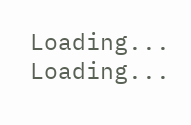Loading...
Loading...